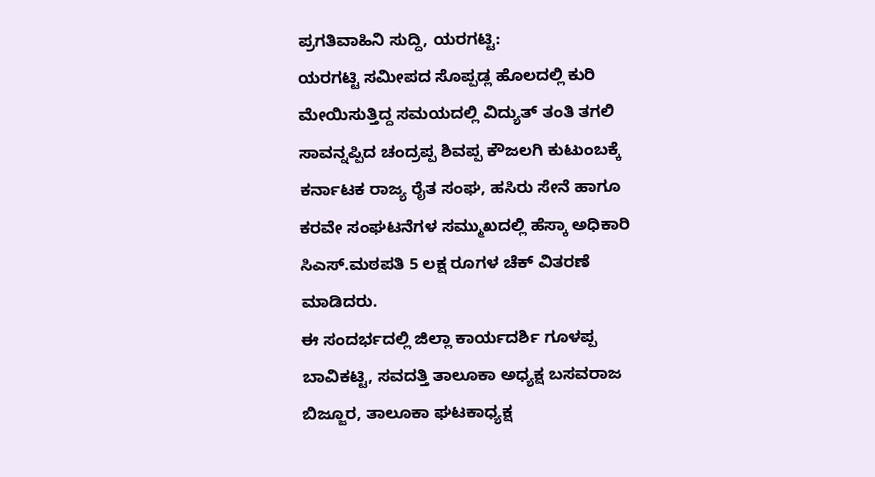ಪ್ರಗತಿವಾಹಿನಿ ಸುದ್ದಿ, ಯರಗಟ್ಟಿ:
ಯರಗಟ್ಟಿ ಸಮೀಪದ ಸೊಪ್ಪಡ್ಲ ಹೊಲದಲ್ಲಿ ಕುರಿ ಮೇಯಿಸುತ್ತಿದ್ದ ಸಮಯದಲ್ಲಿ ವಿದ್ಯುತ್ ತಂತಿ ತಗಲಿ ಸಾವನ್ನಪ್ಪಿದ ಚಂದ್ರಪ್ಪ ಶಿವಪ್ಪ ಕೌಜಲಗಿ ಕುಟುಂಬಕ್ಕೆ ಕರ್ನಾಟಕ ರಾಜ್ಯ ರೈತ ಸಂಘ, ಹಸಿರು ಸೇನೆ ಹಾಗೂ ಕರವೇ ಸಂಘಟನೆಗಳ ಸಮ್ಮುಖದಲ್ಲಿ ಹೆಸ್ಕಾ ಅಧಿಕಾರಿ ಸಿಎಸ್.ಮಠಪತಿ 5 ಲಕ್ಷ ರೂಗಳ ಚೆಕ್ ವಿತರಣೆ ಮಾಡಿದರು.
ಈ ಸಂದರ್ಭದಲ್ಲಿ ಜಿಲ್ಲಾ ಕಾರ್ಯದರ್ಶಿ ಗೂಳಪ್ಪ ಬಾವಿಕಟ್ಟಿ, ಸವದತ್ತಿ ತಾಲೂಕಾ ಅಧ್ಯಕ್ಷ ಬಸವರಾಜ ಬಿಜ್ಜೂರ, ತಾಲೂಕಾ ಘಟಕಾಧ್ಯಕ್ಷ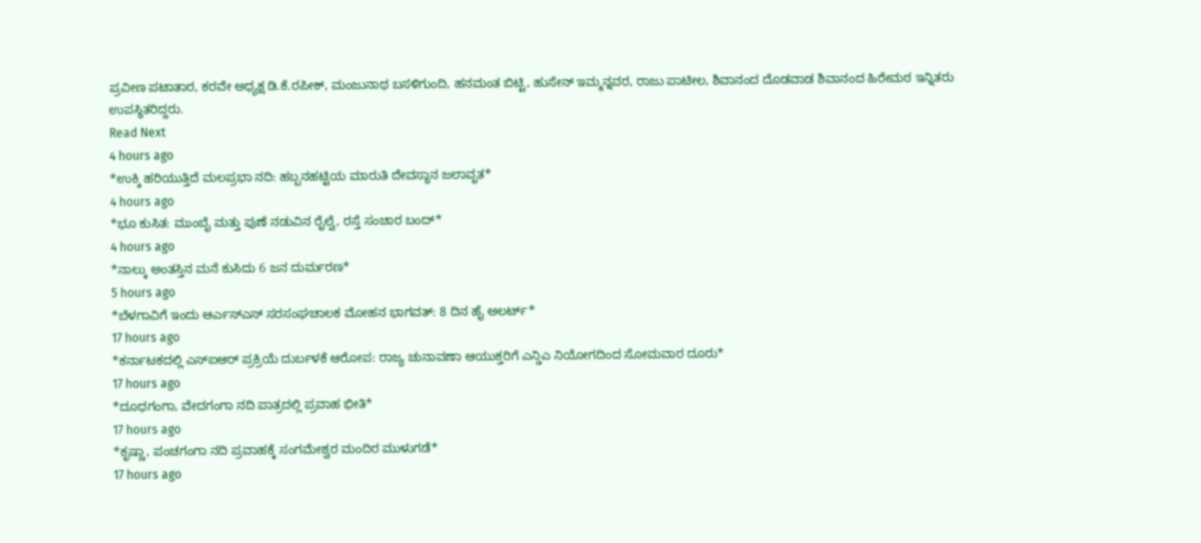ಪ್ರವೀಣ ಪಟಾತಾರ, ಕರವೇ ಅಧ್ಯಕ್ಷ ಡಿ.ಕೆ.ರಪೀಕ್, ಮಂಜುನಾಥ ಬಸಳಿಗುಂದಿ, ಹನಮಂತ ಬಿಟ್ಟಿ, ಹುಸೇನ್ ಇಮ್ಮನ್ನವರ, ರಾಜು ಪಾಟೀಲ, ಶಿವಾನಂದ ದೊಡವಾಡ ಶಿವಾನಂದ ಹಿರೇಮಠ ಇನ್ನಿತರು ಉಪಸ್ಥಿತರಿದ್ದರು.
Read Next
4 hours ago
*ಉಕ್ಕಿ ಹರಿಯುತ್ತಿದೆ ಮಲಪ್ರಭಾ ನದಿ: ಹಬ್ಬನಹಟ್ಟಿಯ ಮಾರುತಿ ದೇವಸ್ಥಾನ ಜಲಾವೃತ*
4 hours ago
*ಭೂ ಕುಸಿತ: ಮುಂಬೈ ಮತ್ತು ಪುಣೆ ನಡುವಿನ ರೈಲ್ವೆ, ರಸ್ತೆ ಸಂಚಾರ ಬಂದ್*
4 hours ago
*ನಾಲ್ಕು ಅಂತಸ್ತಿನ ಮನೆ ಕುಸಿದು 6 ಜನ ದುರ್ಮರಣ*
5 hours ago
*ಬೆಳಗಾವಿಗೆ ಇಂದು ಆರ್ಎಸ್ಎಸ್ ಸರಸಂಘಚಾಲಕ ಮೋಹನ ಭಾಗವತ್: 8 ದಿನ ಹೈ ಅಲರ್ಟ್*
17 hours ago
*ಕರ್ನಾಟಕದಲ್ಲಿ ಎಸ್ಐಆರ್ ಪ್ರಕ್ರಿಯೆ ದುರ್ಬಳಕೆ ಆರೋಪ: ರಾಜ್ಯ ಚುನಾವಣಾ ಆಯುಕ್ತರಿಗೆ ಎನ್ಡಿಎ ನಿಯೋಗದಿಂದ ಸೋಮವಾರ ದೂರು*
17 hours ago
*ದೂಧಗಂಗಾ, ವೇದಗಂಗಾ ನದಿ ಪಾತ್ರದಲ್ಲಿ ಪ್ರವಾಹ ಭೀತಿ*
17 hours ago
*ಕೃಷ್ಣಾ, ಪಂಚಗಂಗಾ ನದಿ ಪ್ರವಾಹಕ್ಕೆ ಸಂಗಮೇಶ್ವರ ಮಂದಿರ ಮುಳುಗಡೆ*
17 hours ago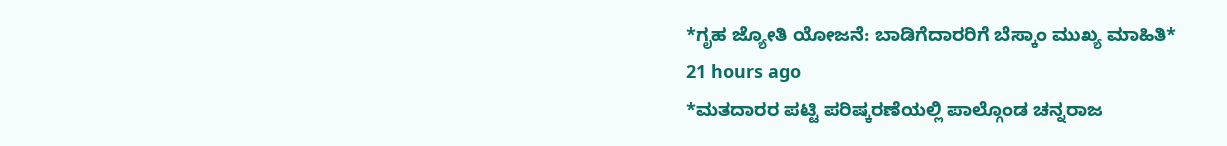*ಗೃಹ ಜ್ಯೋತಿ ಯೋಜನೆ: ಬಾಡಿಗೆದಾರರಿಗೆ ಬೆಸ್ಕಾಂ ಮುಖ್ಯ ಮಾಹಿತಿ*
21 hours ago
*ಮತದಾರರ ಪಟ್ಟಿ ಪರಿಷ್ಕರಣೆಯಲ್ಲಿ ಪಾಲ್ಗೊಂಡ ಚನ್ನರಾಜ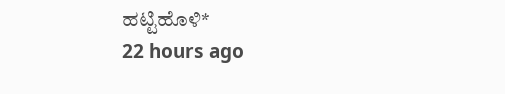ಹಟ್ಟಿಹೊಳಿ*
22 hours ago